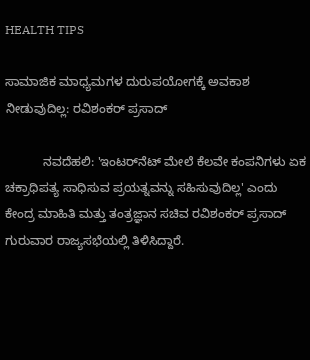HEALTH TIPS

ಸಾಮಾಜಿಕ ಮಾಧ್ಯಮಗಳ ದುರುಪಯೋಗಕ್ಕೆ ಅವಕಾಶ ನೀಡುವುದಿಲ್ಲ: ರವಿಶಂಕರ್‌ ಪ್ರಸಾದ್‌

           ನವದೆಹಲಿ: 'ಇಂಟರ್‌ನೆಟ್‌ ಮೇಲೆ ಕೆಲವೇ ಕಂಪನಿಗಳು ಏಕ ಚಕ್ರಾಧಿಪತ್ಯ ಸಾಧಿಸುವ ಪ್ರಯತ್ನವನ್ನು ಸಹಿಸುವುದಿಲ್ಲ' ಎಂದು ಕೇಂದ್ರ ಮಾಹಿತಿ ಮತ್ತು ತಂತ್ರಜ್ಞಾನ ಸಚಿವ ರವಿಶಂಕರ್‌ ಪ್ರಸಾದ್‌ ಗುರುವಾರ ರಾಜ್ಯಸಭೆಯಲ್ಲಿ ತಿಳಿಸಿದ್ದಾರೆ.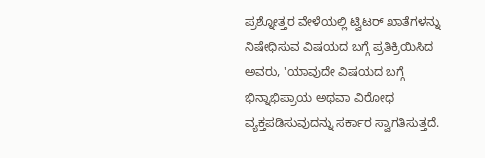ಪ್ರಶ್ನೋತ್ತರ ವೇಳೆಯಲ್ಲಿ ಟ್ವಿಟರ್‌ ಖಾತೆಗಳನ್ನು ನಿಷೇಧಿಸುವ ವಿಷಯದ ಬಗ್ಗೆ ಪ್ರತಿಕ್ರಿಯಿಸಿದ ಅವರು, 'ಯಾವುದೇ ವಿಷಯದ ಬಗ್ಗೆ ಭಿನ್ನಾಭಿಪ್ರಾಯ ಅಥವಾ ವಿರೋಧ ವ್ಯಕ್ತಪಡಿಸುವುದನ್ನು ಸರ್ಕಾರ ಸ್ವಾಗತಿಸುತ್ತದೆ.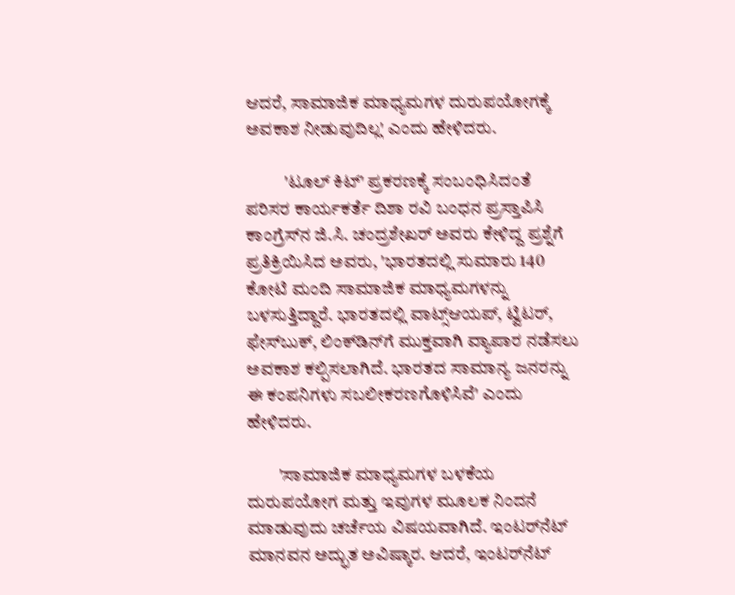ಆದರೆ, ಸಾಮಾಜಿಕ ಮಾಧ್ಯಮಗಳ ದುರುಪಯೋಗಕ್ಕೆ ಅವಕಾಶ ನೀಡುವುದಿಲ್ಲ' ಎಂದು ಹೇಳಿದರು.

           'ಟೂಲ್‌ ಕಿಟ್‌' ಪ್ರಕರಣಕ್ಕೆ ಸಂಬಂಧಿಸಿದಂತೆ ಪರಿಸರ ಕಾರ್ಯಕರ್ತೆ ದಿಶಾ ರವಿ ಬಂಧನ ಪ್ರಸ್ತಾಪಿಸಿ ಕಾಂಗ್ರೆಸ್‌ನ ಜಿ.ಸಿ. ಚಂದ್ರಶೇಖರ್‌ ಅವರು ಕೇಳಿದ್ದ ಪ್ರಶ್ನೆಗೆ ಪ್ರತಿಕ್ರಿಯಿಸಿದ ಅವರು, 'ಭಾರತದಲ್ಲಿ ಸುಮಾರು 140 ಕೋಟಿ ಮಂದಿ ಸಾಮಾಜಿಕ ಮಾಧ್ಯಮಗಳನ್ನು ಬಳಸುತ್ತಿದ್ದಾರೆ. ಭಾರತದಲ್ಲಿ ವಾಟ್ಸ್‌ಆಯಪ್‌, ಟ್ವಿಟರ್‌, ಫೇಸ್‌ಬುಕ್‌, ಲಿಂಕ್‌ಡಿನ್‌ಗೆ ಮುಕ್ತವಾಗಿ ವ್ಯಾಪಾರ ನಡೆಸಲು ಅವಕಾಶ ಕಲ್ಪಿಸಲಾಗಿದೆ. ಭಾರತದ ಸಾಮಾನ್ಯ ಜನರನ್ನು ಈ ಕಂಪನಿಗಳು ಸಬಲೀಕರಣಗೊಳಿಸಿವೆ' ಎಂದು ಹೇಳಿದರು.

         'ಸಾಮಾಜಿಕ ಮಾಧ್ಯಮಗಳ ಬಳಕೆಯ ದುರುಪಯೋಗ ಮತ್ತು ಇವುಗಳ ಮೂಲಕ ನಿಂದನೆ ಮಾಡುವುದು ಚರ್ಚೆಯ ವಿಷಯವಾಗಿದೆ. ಇಂಟರ್‌ನೆಟ್‌ ಮಾನವನ ಅದ್ಭುತ ಅವಿಷ್ಕಾರ. ಆದರೆ, ಇಂಟರ್‌ನೆಟ್‌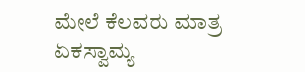ಮೇಲೆ ಕೆಲವರು ಮಾತ್ರ ಏಕಸ್ವಾಮ್ಯ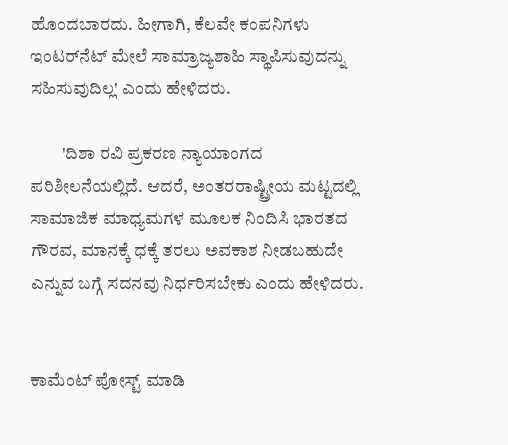ಹೊಂದಬಾರದು. ಹೀಗಾಗಿ, ಕೆಲವೇ ಕಂಪನಿಗಳು ಇಂಟರ್‌ನೆಟ್‌ ಮೇಲೆ ಸಾಮ್ರಾಜ್ಯಶಾಹಿ ಸ್ಥಾಪಿಸುವುದನ್ನು ಸಹಿಸುವುದಿಲ್ಲ' ಎಂದು ಹೇಳಿದರು.

         'ದಿಶಾ ರವಿ ಪ್ರಕರಣ ನ್ಯಾಯಾಂಗದ ಪರಿಶೀಲನೆಯಲ್ಲಿದೆ. ಆದರೆ, ಅಂತರರಾಷ್ಟ್ರೀಯ ಮಟ್ಟದಲ್ಲಿ ಸಾಮಾಜಿಕ ಮಾಧ್ಯಮಗಳ ಮೂಲಕ ನಿಂದಿಸಿ ಭಾರತದ ಗೌರವ, ಮಾನಕ್ಕೆ ಧಕ್ಕೆ ತರಲು ಅವಕಾಶ ನೀಡಬಹುದೇ ಎನ್ನುವ ಬಗ್ಗೆ ಸದನವು ನಿರ್ಧರಿಸಬೇಕು ಎಂದು ಹೇಳಿದರು.


ಕಾಮೆಂಟ್‌‌ ಪೋಸ್ಟ್‌ ಮಾಡಿ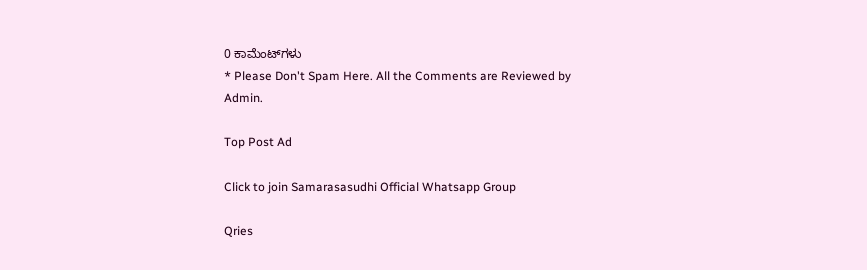0 ಕಾಮೆಂಟ್‌ಗಳು
* Please Don't Spam Here. All the Comments are Reviewed by Admin.

Top Post Ad

Click to join Samarasasudhi Official Whatsapp Group

Qries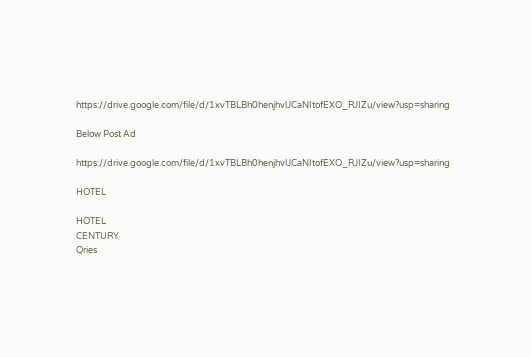https://drive.google.com/file/d/1xvTBLBh0henjhvlJCaNItofEXO_RJIZu/view?usp=sharing

Below Post Ad

https://drive.google.com/file/d/1xvTBLBh0henjhvlJCaNItofEXO_RJIZu/view?usp=sharing

HOTEL

HOTEL
CENTURY
Qries